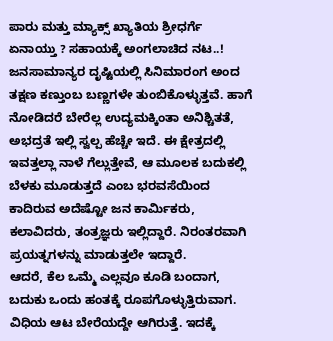ಪಾರು ಮತ್ತು ಮ್ಯಾಕ್ಸ್ ಖ್ಯಾತಿಯ ಶ್ರೀಧರ್ಗೆ ಏನಾಯ್ತು ? ಸಹಾಯಕ್ಕೆ ಅಂಗಲಾಚಿದ ನಟ..!
ಜನಸಾಮಾನ್ಯರ ದೃಷ್ಟಿಯಲ್ಲಿ ಸಿನಿಮಾರಂಗ ಅಂದ ತಕ್ಷಣ ಕಣ್ತುಂಬ ಬಣ್ಣಗಳೇ ತುಂಬಿಕೊಳ್ಳುತ್ತವೆ. ಹಾಗೆ ನೋಡಿದರೆ ಬೇರೆಲ್ಲ ಉದ್ಯಮಕ್ಕಿಂತಾ ಅನಿಶ್ಚಿತತೆ, ಅಭದ್ರತೆ ಇಲ್ಲಿ ಸ್ವಲ್ಪ ಹೆಚ್ಚೇ ಇದೆ. ಈ ಕ್ಷೇತ್ರದಲ್ಲಿ ಇವತ್ತಲ್ಲಾ ನಾಳೆ ಗೆಲ್ಲುತ್ತೇವೆ, ಆ ಮೂಲಕ ಬದುಕಲ್ಲಿ ಬೆಳಕು ಮೂಡುತ್ತದೆ ಎಂಬ ಭರವಸೆಯಿಂದ ಕಾದಿರುವ ಅದೆಷ್ಟೋ ಜನ ಕಾರ್ಮಿಕರು, ಕಲಾವಿದರು, ತಂತ್ರಜ್ಞರು ಇಲ್ಲಿದ್ದಾರೆ. ನಿರಂತರವಾಗಿ ಪ್ರಯತ್ನಗಳನ್ನು ಮಾಡುತ್ತಲೇ ಇದ್ದಾರೆ.
ಆದರೆ, ಕೆಲ ಒಮ್ಮೆ ಎಲ್ಲವೂ ಕೂಡಿ ಬಂದಾಗ, ಬದುಕು ಒಂದು ಹಂತಕ್ಕೆ ರೂಪಗೊಳ್ಳುತ್ತಿರುವಾಗ. ವಿಧಿಯ ಆಟ ಬೇರೆಯದ್ದೇ ಆಗಿರುತ್ತೆ. ಇದಕ್ಕೆ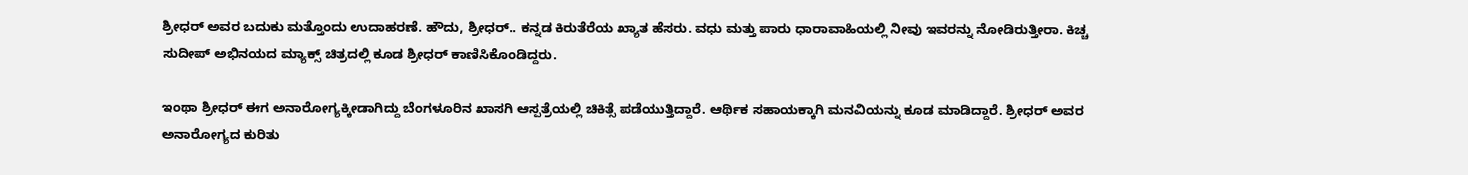ಶ್ರೀಧರ್ ಅವರ ಬದುಕು ಮತ್ತೊಂದು ಉದಾಹರಣೆ. ಹೌದು, ಶ್ರೀಧರ್.. ಕನ್ನಡ ಕಿರುತೆರೆಯ ಖ್ಯಾತ ಹೆಸರು. ವಧು ಮತ್ತು ಪಾರು ಧಾರಾವಾಹಿಯಲ್ಲಿ ನೀವು ಇವರನ್ನು ನೋಡಿರುತ್ತೀರಾ. ಕಿಚ್ಚ ಸುದೀಪ್ ಅಭಿನಯದ ಮ್ಯಾಕ್ಸ್ ಚಿತ್ರದಲ್ಲಿ ಕೂಡ ಶ್ರೀಧರ್ ಕಾಣಿಸಿಕೊಂಡಿದ್ದರು.

ಇಂಥಾ ಶ್ರೀಧರ್ ಈಗ ಅನಾರೋಗ್ಯಕ್ಕೀಡಾಗಿದ್ದು ಬೆಂಗಳೂರಿನ ಖಾಸಗಿ ಆಸ್ಪತ್ರೆಯಲ್ಲಿ ಚಿಕಿತ್ಸೆ ಪಡೆಯುತ್ತಿದ್ದಾರೆ. ಆರ್ಥಿಕ ಸಹಾಯಕ್ಕಾಗಿ ಮನವಿಯನ್ನು ಕೂಡ ಮಾಡಿದ್ದಾರೆ. ಶ್ರೀಧರ್ ಅವರ ಅನಾರೋಗ್ಯದ ಕುರಿತು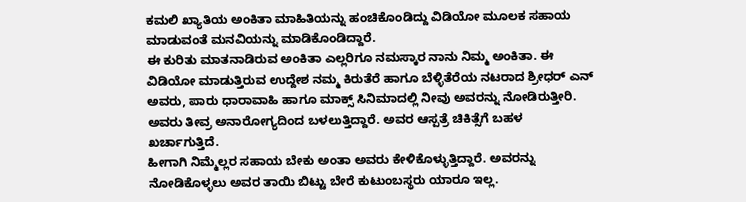ಕಮಲಿ ಖ್ಯಾತಿಯ ಅಂಕಿತಾ ಮಾಹಿತಿಯನ್ನು ಹಂಚಿಕೊಂಡಿದ್ದು ವಿಡಿಯೋ ಮೂಲಕ ಸಹಾಯ ಮಾಡುವಂತೆ ಮನವಿಯನ್ನು ಮಾಡಿಕೊಂಡಿದ್ದಾರೆ.
ಈ ಕುರಿತು ಮಾತನಾಡಿರುವ ಅಂಕಿತಾ ಎಲ್ಲರಿಗೂ ನಮಸ್ಕಾರ ನಾನು ನಿಮ್ಮ ಅಂಕಿತಾ. ಈ ವಿಡಿಯೋ ಮಾಡುತ್ತಿರುವ ಉದ್ದೇಶ ನಮ್ಮ ಕಿರುತೆರೆ ಹಾಗೂ ಬೆಳ್ಳಿತೆರೆಯ ನಟರಾದ ಶ್ರೀಧರ್ ಎನ್ ಅವರು, ಪಾರು ಧಾರಾವಾಹಿ ಹಾಗೂ ಮಾಕ್ಸ್ ಸಿನಿಮಾದಲ್ಲಿ ನೀವು ಅವರನ್ನು ನೋಡಿರುತ್ತೀರಿ. ಅವರು ತೀವ್ರ ಅನಾರೋಗ್ಯದಿಂದ ಬಳಲುತ್ತಿದ್ದಾರೆ. ಅವರ ಆಸ್ಪತ್ರೆ ಚಿಕಿತ್ಸೆಗೆ ಬಹಳ ಖರ್ಚಾಗುತ್ತಿದೆ.
ಹೀಗಾಗಿ ನಿಮ್ಮೆಲ್ಲರ ಸಹಾಯ ಬೇಕು ಅಂತಾ ಅವರು ಕೇಳಿಕೊಳ್ಳುತ್ತಿದ್ದಾರೆ. ಅವರನ್ನು ನೋಡಿಕೊಳ್ಳಲು ಅವರ ತಾಯಿ ಬಿಟ್ಟು ಬೇರೆ ಕುಟುಂಬಸ್ಥರು ಯಾರೂ ಇಲ್ಲ.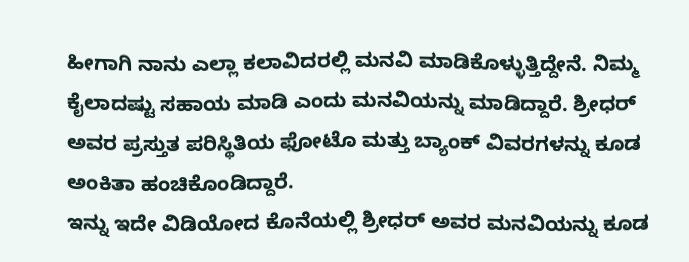ಹೀಗಾಗಿ ನಾನು ಎಲ್ಲಾ ಕಲಾವಿದರಲ್ಲಿ ಮನವಿ ಮಾಡಿಕೊಳ್ಳುತ್ತಿದ್ದೇನೆ. ನಿಮ್ಮ ಕೈಲಾದಷ್ಟು ಸಹಾಯ ಮಾಡಿ ಎಂದು ಮನವಿಯನ್ನು ಮಾಡಿದ್ದಾರೆ. ಶ್ರೀಧರ್ ಅವರ ಪ್ರಸ್ತುತ ಪರಿಸ್ಥಿತಿಯ ಫೋಟೊ ಮತ್ತು ಬ್ಯಾಂಕ್ ವಿವರಗಳನ್ನು ಕೂಡ ಅಂಕಿತಾ ಹಂಚಿಕೊಂಡಿದ್ದಾರೆ.
ಇನ್ನು ಇದೇ ವಿಡಿಯೋದ ಕೊನೆಯಲ್ಲಿ ಶ್ರೀಧರ್ ಅವರ ಮನವಿಯನ್ನು ಕೂಡ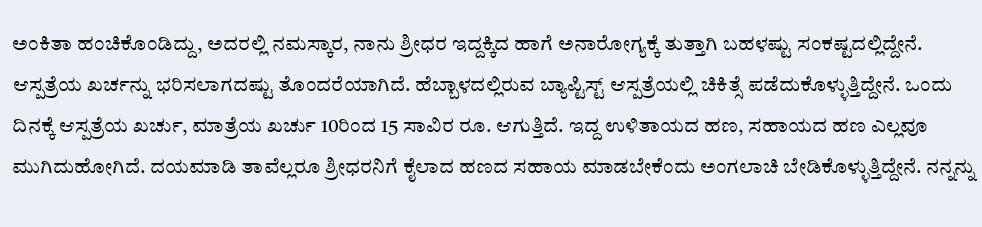ಅಂಕಿತಾ ಹಂಚಿಕೊಂಡಿದ್ದು, ಅದರಲ್ಲಿ ನಮಸ್ಕಾರ, ನಾನು ಶ್ರೀಧರ ಇದ್ದಕ್ಕಿದ ಹಾಗೆ ಅನಾರೋಗ್ಯಕ್ಕೆ ತುತ್ತಾಗಿ ಬಹಳಷ್ಟು ಸಂಕಷ್ಟದಲ್ಲಿದ್ದೇನೆ. ಆಸ್ಪತ್ರೆಯ ಖರ್ಚನ್ನು ಭರಿಸಲಾಗದಷ್ಟು ತೊಂದರೆಯಾಗಿದೆ. ಹೆಬ್ಬಾಳದಲ್ಲಿರುವ ಬ್ಯಾಪ್ಟಿಸ್ಟ್ ಆಸ್ಪತ್ರೆಯಲ್ಲಿ ಚಿಕಿತ್ಸೆ ಪಡೆದುಕೊಳ್ಳುತ್ತಿದ್ದೇನೆ. ಒಂದು ದಿನಕ್ಕೆ ಆಸ್ಪತ್ರೆಯ ಖರ್ಚು, ಮಾತ್ರೆಯ ಖರ್ಚು 10ರಿಂದ 15 ಸಾವಿರ ರೂ. ಆಗುತ್ತಿದೆ. ಇದ್ದ ಉಳಿತಾಯದ ಹಣ, ಸಹಾಯದ ಹಣ ಎಲ್ಲವೂ ಮುಗಿದುಹೋಗಿದೆ. ದಯಮಾಡಿ ತಾವೆಲ್ಲರೂ ಶ್ರೀಧರನಿಗೆ ಕೈಲಾದ ಹಣದ ಸಹಾಯ ಮಾಡಬೇಕೆಂದು ಅಂಗಲಾಚಿ ಬೇಡಿಕೊಳ್ಳುತ್ತಿದ್ದೇನೆ. ನನ್ನನ್ನು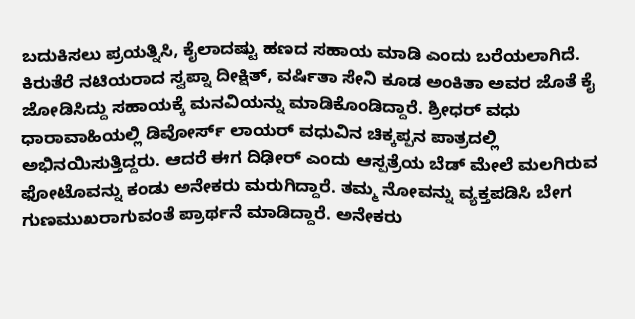ಬದುಕಿಸಲು ಪ್ರಯತ್ನಿಸಿ, ಕೈಲಾದಷ್ಟು ಹಣದ ಸಹಾಯ ಮಾಡಿ ಎಂದು ಬರೆಯಲಾಗಿದೆ.
ಕಿರುತೆರೆ ನಟಿಯರಾದ ಸ್ವಪ್ನಾ ದೀಕ್ಷಿತ್, ವರ್ಷಿತಾ ಸೇನಿ ಕೂಡ ಅಂಕಿತಾ ಅವರ ಜೊತೆ ಕೈ ಜೋಡಿಸಿದ್ದು ಸಹಾಯಕ್ಕೆ ಮನವಿಯನ್ನು ಮಾಡಿಕೊಂಡಿದ್ದಾರೆ. ಶ್ರೀಧರ್ ವಧು ಧಾರಾವಾಹಿಯಲ್ಲಿ ಡಿವೋರ್ಸ್ ಲಾಯರ್ ವಧುವಿನ ಚಿಕ್ಕಪ್ಪನ ಪಾತ್ರದಲ್ಲಿ ಅಭಿನಯಿಸುತ್ತಿದ್ದರು. ಆದರೆ ಈಗ ದಿಢೀರ್ ಎಂದು ಆಸ್ಪತ್ರೆಯ ಬೆಡ್ ಮೇಲೆ ಮಲಗಿರುವ ಫೋಟೊವನ್ನು ಕಂಡು ಅನೇಕರು ಮರುಗಿದ್ದಾರೆ. ತಮ್ಮ ನೋವನ್ನು ವ್ಯಕ್ತಪಡಿಸಿ ಬೇಗ ಗುಣಮುಖರಾಗುವಂತೆ ಪ್ರಾರ್ಥನೆ ಮಾಡಿದ್ದಾರೆ. ಅನೇಕರು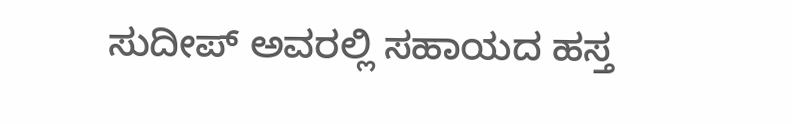ಸುದೀಪ್ ಅವರಲ್ಲಿ ಸಹಾಯದ ಹಸ್ತ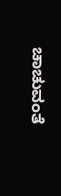ಚಾಚುವಂತೆ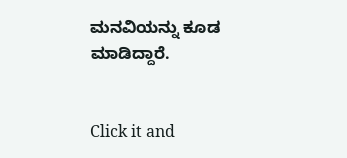ಮನವಿಯನ್ನು ಕೂಡ ಮಾಡಿದ್ದಾರೆ.


Click it and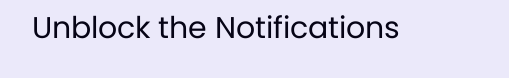Unblock the Notifications